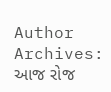Author Archives:
આજ રોજ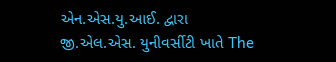એન.એસ.યુ.આઈ. દ્વારા જી.એલ.એસ. યુનીવર્સીટી ખાતે The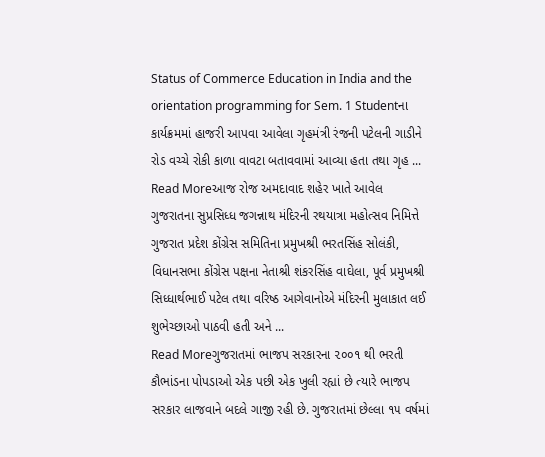Status of Commerce Education in India and the orientation programming for Sem. 1 Studentના કાર્યક્રમમાં હાજરી આપવા આવેલા ગૃહમંત્રી રંજની પટેલની ગાડીને રોડ વચ્ચે રોકી કાળા વાવટા બતાવવામાં આવ્યા હતા તથા ગૃહ ...
Read Moreઆજ રોજ અમદાવાદ શહેર ખાતે આવેલ ગુજરાતના સુપ્રસિધ્ધ જગન્નાથ મંદિરની રથયાત્રા મહોત્સવ નિમિત્તે ગુજરાત પ્રદેશ કોંગ્રેસ સમિતિના પ્રમુખશ્રી ભરતસિંહ સોલંકી, વિધાનસભા કોંગ્રેસ પક્ષના નેતાશ્રી શંકરસિંહ વાઘેલા, પૂર્વ પ્રમુખશ્રી સિધ્ધાર્થભાઈ પટેલ તથા વરિષ્ઠ આગેવાનોએ મંદિરની મુલાકાત લઈ શુભેચ્છાઓ પાઠવી હતી અને ...
Read Moreગુજરાતમાં ભાજપ સરકારના ૨૦૦૧ થી ભરતી કૌભાંડના પોપડાઓ એક પછી એક ખુલી રહ્યાં છે ત્યારે ભાજપ સરકાર લાજવાને બદલે ગાજી રહી છે. ગુજરાતમાં છેલ્લા ૧૫ વર્ષમાં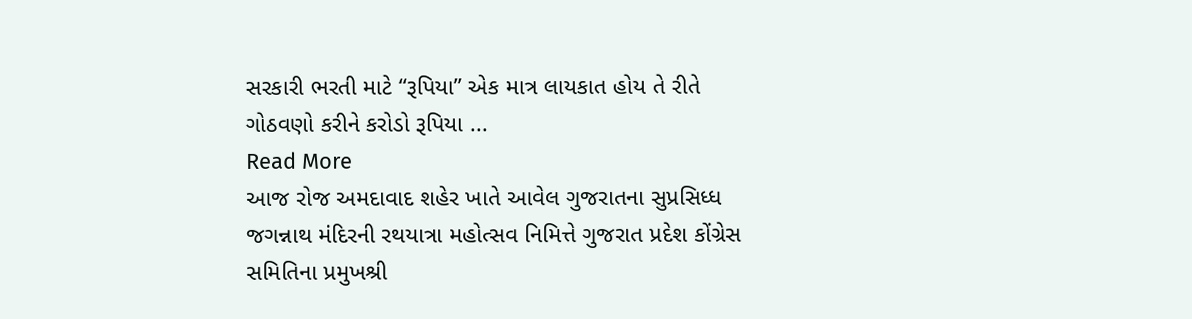સરકારી ભરતી માટે “રૂપિયા” એક માત્ર લાયકાત હોય તે રીતે ગોઠવણો કરીને કરોડો રૂપિયા ...
Read More
આજ રોજ અમદાવાદ શહેર ખાતે આવેલ ગુજરાતના સુપ્રસિધ્ધ જગન્નાથ મંદિરની રથયાત્રા મહોત્સવ નિમિત્તે ગુજરાત પ્રદેશ કોંગ્રેસ સમિતિના પ્રમુખશ્રી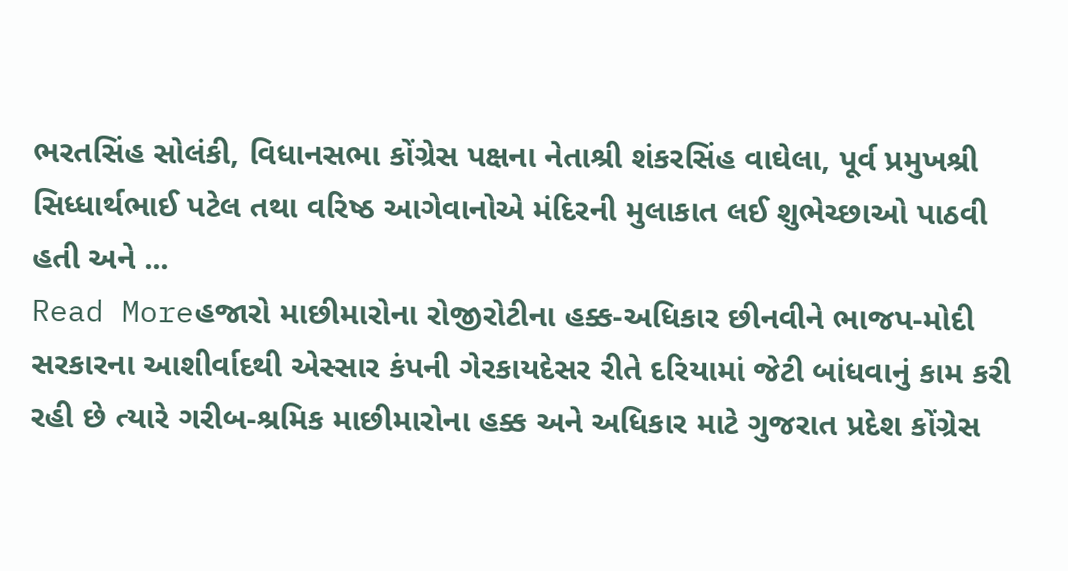ભરતસિંહ સોલંકી, વિધાનસભા કોંગ્રેસ પક્ષના નેતાશ્રી શંકરસિંહ વાઘેલા, પૂર્વ પ્રમુખશ્રી સિધ્ધાર્થભાઈ પટેલ તથા વરિષ્ઠ આગેવાનોએ મંદિરની મુલાકાત લઈ શુભેચ્છાઓ પાઠવી હતી અને ...
Read Moreહજારો માછીમારોના રોજીરોટીના હક્ક-અધિકાર છીનવીને ભાજપ-મોદી સરકારના આશીર્વાદથી એસ્સાર કંપની ગેરકાયદેસર રીતે દરિયામાં જેટી બાંધવાનું કામ કરી રહી છે ત્યારે ગરીબ-શ્રમિક માછીમારોના હક્ક અને અધિકાર માટે ગુજરાત પ્રદેશ કોંગ્રેસ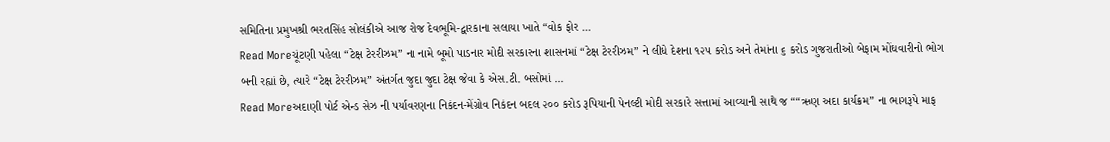સમિતિના પ્રમુખશ્રી ભરતસિંહ સોલંકીએ આજ રોજ દેવભૂમિ-દ્વારકાના સલાયા ખાતે “વોક ફોર ...
Read Moreચૂંટણી પહેલા “ટેક્ષ ટેરરીઝમ” ના નામે બૂમો પાડનાર મોદી સરકારના શાસનમાં “ટેક્ષ ટેરરીઝમ” ને લીધે દેશના ૧૨૫ કરોડ અને તેમાંના ૬ કરોડ ગુજરાતીઓ બેફામ મોંઘવારીનો ભોગ બની રહ્યાં છે, ત્યારે “ટેક્ષ ટેરરીઝમ” અંતર્ગત જુદા જુદા ટેક્ષ જેવા કે એસ.ટી. બસોમાં ...
Read Moreઅદાણી પોર્ટ એન્ડ સેઝ ની પર્યાવરણના નિકંદન-મેંગ્રોવ નિકંદન બદલ ૨૦૦ કરોડ રૂપિયાની પેનલ્ટી મોદી સરકારે સત્તામાં આવ્યાની સાથે જ ““ઋણ અદા કાર્યક્રમ” ના ભાગરૂપે માફ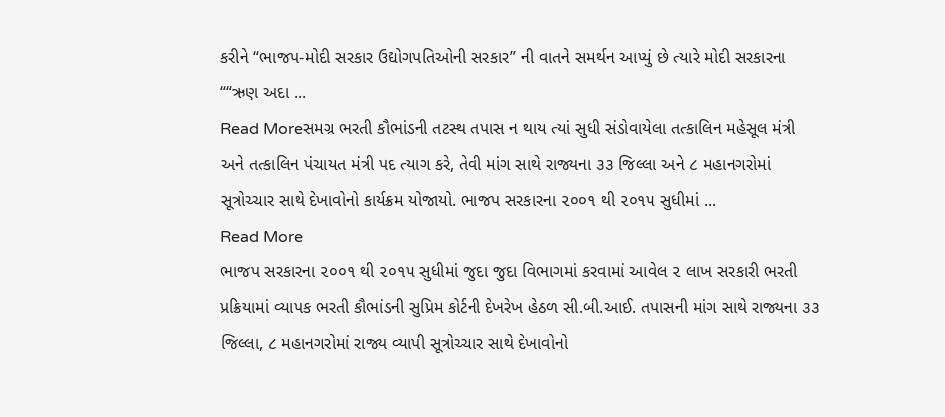કરીને “ભાજપ-મોદી સરકાર ઉદ્યોગપતિઓની સરકાર” ની વાતને સમર્થન આપ્યું છે ત્યારે મોદી સરકારના ““ઋણ અદા ...
Read Moreસમગ્ર ભરતી કૌભાંડની તટસ્થ તપાસ ન થાય ત્યાં સુધી સંડોવાયેલા તત્કાલિન મહેસૂલ મંત્રી અને તત્કાલિન પંચાયત મંત્રી પદ ત્યાગ કરે, તેવી માંગ સાથે રાજ્યના ૩૩ જિલ્લા અને ૮ મહાનગરોમાં સૂત્રોચ્ચાર સાથે દેખાવોનો કાર્યક્રમ યોજાયો. ભાજપ સરકારના ૨૦૦૧ થી ૨૦૧૫ સુધીમાં ...
Read More
ભાજપ સરકારના ૨૦૦૧ થી ૨૦૧૫ સુધીમાં જુદા જુદા વિભાગમાં કરવામાં આવેલ ૨ લાખ સરકારી ભરતી પ્રક્રિયામાં વ્યાપક ભરતી કૌભાંડની સુપ્રિમ કોર્ટની દેખરેખ હેઠળ સી.બી.આઈ. તપાસની માંગ સાથે રાજ્યના ૩૩ જિલ્લા, ૮ મહાનગરોમાં રાજ્ય વ્યાપી સૂત્રોચ્ચાર સાથે દેખાવોનો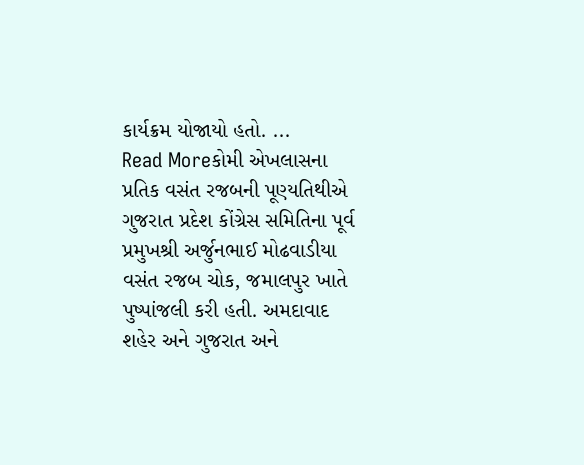કાર્યક્રમ યોજાયો હતો. ...
Read Moreકોમી એખલાસના પ્રતિક વસંત રજબની પૂણ્યતિથીએ ગુજરાત પ્રદેશ કોંગ્રેસ સમિતિના પૂર્વ પ્રમુખશ્રી અર્જુનભાઈ મોઢવાડીયા વસંત રજબ ચોક, જમાલપુર ખાતે પુષ્પાંજલી કરી હતી. અમદાવાદ શહેર અને ગુજરાત અને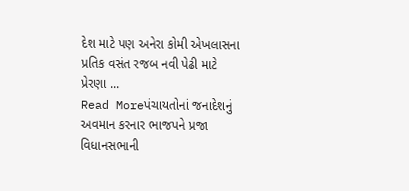દેશ માટે પણ અનેરા કોમી એખલાસના પ્રતિક વસંત રજબ નવી પેઢી માટે પ્રેરણા ...
Read Moreપંચાયતોનાં જનાદેશનું અવમાન કરનાર ભાજપને પ્રજા વિધાનસભાની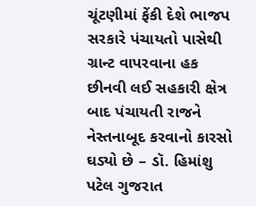ચૂંટણીમાં ફેંકી દેશે ભાજપ સરકારે પંચાયતો પાસેથી ગ્રાન્ટ વાપરવાના હક છીનવી લઈ સહકારી ક્ષેત્ર બાદ પંચાયતી રાજને નેસ્તનાબૂદ કરવાનો કારસો ઘડ્યો છે – ડૉ. હિમાંશુ પટેલ ગુજરાત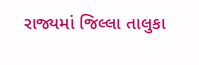રાજ્યમાં જિલ્લા તાલુકા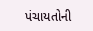પંચાયતોની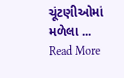ચૂંટણીઓમાં મળેલા ...
Read More